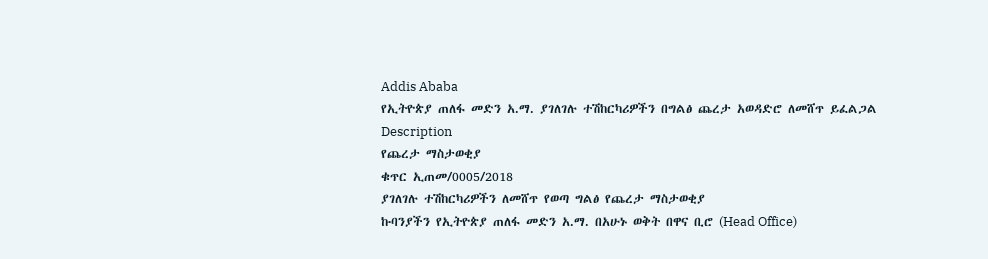Addis Ababa
የኢትዮጵያ ጠለፋ መድን አ.ማ. ያገለገሉ ተሽከርካሪዎችን በግልፅ ጨረታ አወዳድሮ ለመሸጥ ይፈልጋል
Description
የጨረታ ማስታወቂያ
ቁጥር ኢጠመ/0005/2018
ያገለገሉ ተሽከርካሪዎችን ለመሸጥ የወጣ ግልፅ የጨረታ ማስታወቂያ
ኩባንያችን የኢትዮጵያ ጠለፋ መድን አ.ማ. በአሁኑ ወቅት በዋና ቢሮ (Head Office)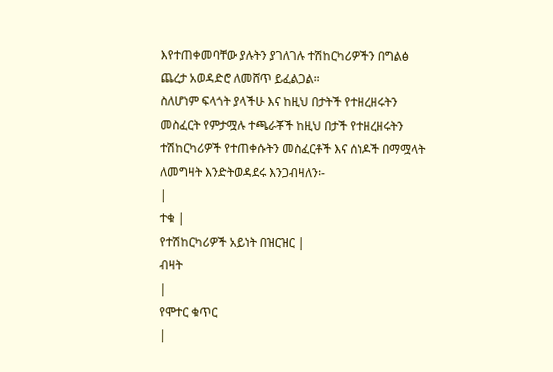እየተጠቀመባቸው ያሉትን ያገለገሉ ተሽከርካሪዎችን በግልፅ ጨረታ አወዳድሮ ለመሸጥ ይፈልጋል።
ስለሆነም ፍላጎት ያላችሁ እና ከዚህ በታትች የተዘረዘሩትን መስፈርት የምታሟሉ ተጫራቾች ከዚህ በታች የተዘረዘሩትን ተሽከርካሪዎች የተጠቀሱትን መስፈርቶች እና ሰነዶች በማሟላት ለመግዛት እንድትወዳደሩ እንጋብዛለን፡-
|
ተቁ |
የተሽከርካሪዎች አይነት በዝርዝር |
ብዛት
|
የሞተር ቁጥር
|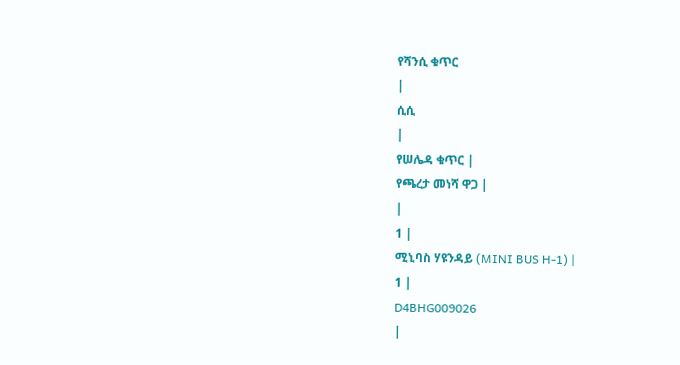የሻንሲ ቁጥር
|
ሲሲ
|
የሠሌዳ ቁጥር |
የጫረታ መነሻ ዋጋ |
|
1 |
ሚኒባስ ሃዩንዳይ (MINI BUS H-1) |
1 |
D4BHG009026
|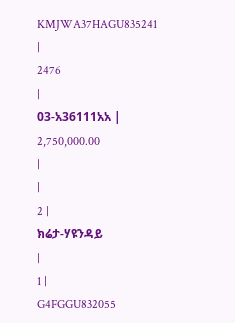KMJWA37HAGU835241
|
2476
|
03-አ36111አአ |
2,750,000.00
|
|
2 |
ክሬታ-ሃዩንዳይ
|
1 |
G4FGGU832055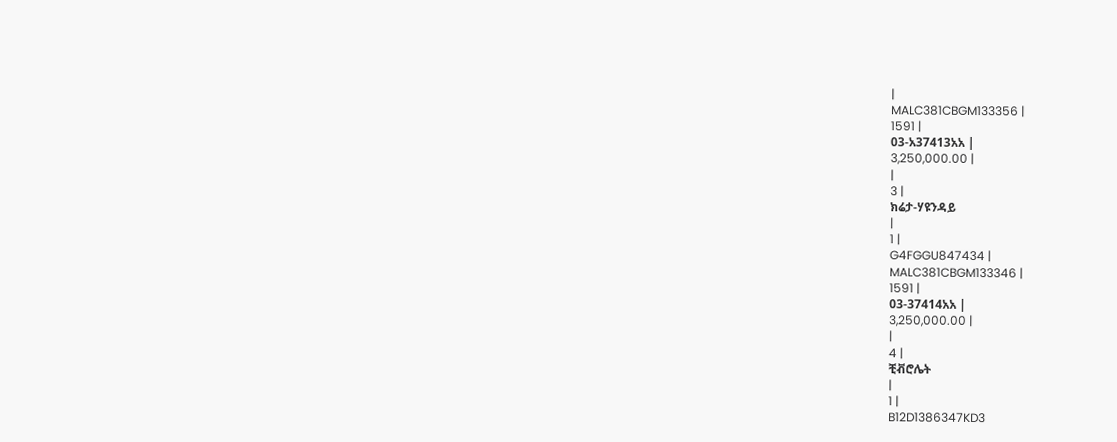|
MALC381CBGM133356 |
1591 |
03-አ37413አአ |
3,250,000.00 |
|
3 |
ክሬታ-ሃዩንዳይ
|
1 |
G4FGGU847434 |
MALC381CBGM133346 |
1591 |
03-37414አአ |
3,250,000.00 |
|
4 |
ቺቭሮሌት
|
1 |
B12D1386347KD3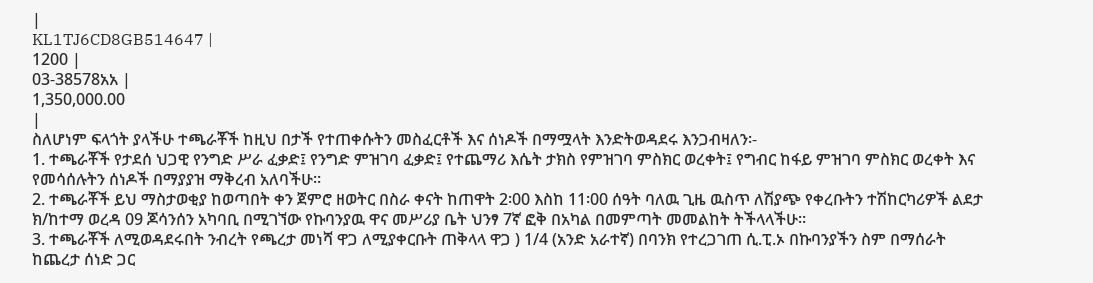|
KL1TJ6CD8GB514647 |
1200 |
03-38578አአ |
1,350,000.00
|
ስለሆነም ፍላጎት ያላችሁ ተጫራቾች ከዚህ በታች የተጠቀሱትን መስፈርቶች እና ሰነዶች በማሟላት እንድትወዳደሩ እንጋብዛለን፡-
1. ተጫራቾች የታደሰ ህጋዊ የንግድ ሥራ ፈቃድ፤ የንግድ ምዝገባ ፈቃድ፤ የተጨማሪ እሴት ታክስ የምዝገባ ምስክር ወረቀት፤ የግብር ከፋይ ምዝገባ ምስክር ወረቀት እና የመሳሰሉትን ሰነዶች በማያያዝ ማቅረብ አለባችሁ።
2. ተጫራቾች ይህ ማስታወቂያ ከወጣበት ቀን ጀምሮ ዘወትር በስራ ቀናት ከጠዋት 2፡00 እስከ 11፡00 ሰዓት ባለዉ ጊዜ ዉስጥ ለሽያጭ የቀረቡትን ተሽከርካሪዎች ልደታ ክ/ከተማ ወረዳ 09 ጆሳንሰን አካባቢ በሚገኘው የኩባንያዉ ዋና መሥሪያ ቤት ህንፃ 7ኛ ፎቅ በአካል በመምጣት መመልከት ትችላላችሁ።
3. ተጫራቾች ለሚወዳደሩበት ንብረት የጫረታ መነሻ ዋጋ ለሚያቀርቡት ጠቅላላ ዋጋ ) 1/4 (አንድ አራተኛ) በባንክ የተረጋገጠ ሲ.ፒ.ኦ በኩባንያችን ስም በማሰራት ከጨረታ ሰነድ ጋር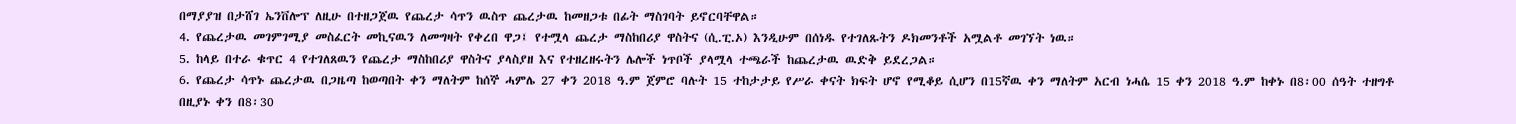በማያያዝ በታሸገ ኤንቨሎፕ ለዚሁ በተዘጋጀዉ የጨረታ ሳጥን ዉስጥ ጨረታዉ ከመዘጋቱ በፊት ማስገባት ይኖርባቸዋል።
4. የጨረታዉ መገምገሚያ መስፈርት መኪናዉን ለመግዛት የቀረበ ዋጋ፤ የተሟላ ጨረታ ማስከበሪያ ዋስትና (ሲ.ፒ.ኦ) እንዲሁም በሰነዱ የተገለጹትን ዶክመንቶች አሟልቶ መገኘት ነዉ።
5. ከላይ በተራ ቁጥር 4 የተገለጸዉን የጨረታ ማስከበሪያ ዋስትና ያላስያዘ እና የተዘረዘሩትን ሌሎች ነጥቦች ያላሟላ ተጫራች ከጨረታዉ ዉድቅ ይደረጋል።
6. የጨረታ ሳጥኑ ጨረታዉ በጋዜጣ ከወጣበት ቀን ማለትም ከሰኞ ሓምሌ 27 ቀን 2018 ዓ.ም ጀምሮ ባሉት 15 ተከታታይ የሥራ ቀናት ክፍት ሆኖ የሚቆይ ሲሆን በ15ኛዉ ቀን ማለትም አርብ ነሓሴ 15 ቀን 2018 ዓ.ም ከቀኑ በ8፡00 ሰዓት ተዘግቶ በዚያኑ ቀን በ8፡30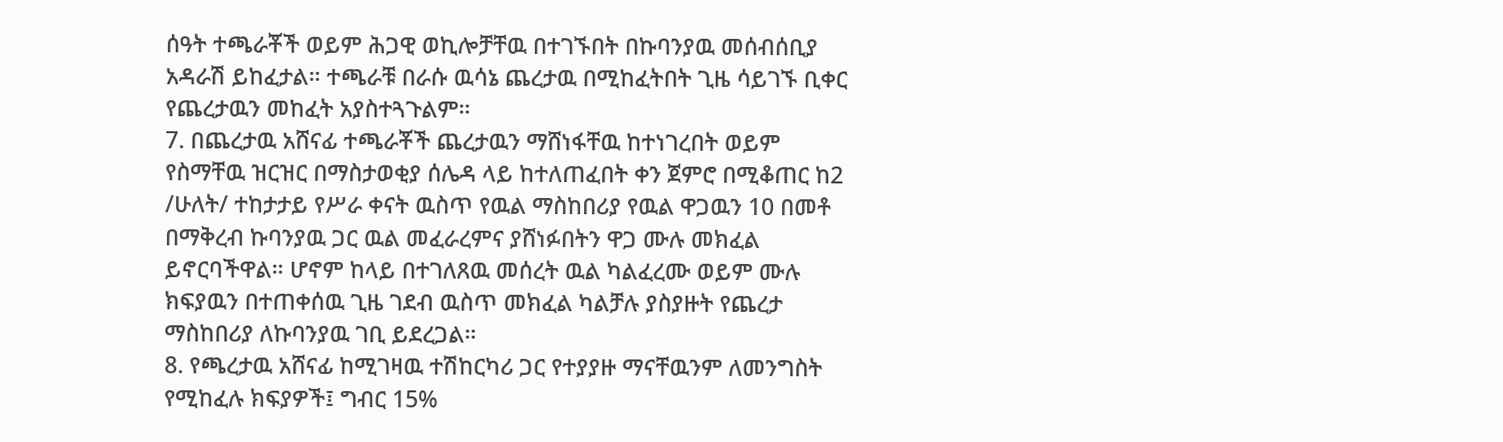ሰዓት ተጫራቾች ወይም ሕጋዊ ወኪሎቻቸዉ በተገኙበት በኩባንያዉ መሰብሰቢያ አዳራሽ ይከፈታል። ተጫራቹ በራሱ ዉሳኔ ጨረታዉ በሚከፈትበት ጊዜ ሳይገኙ ቢቀር የጨረታዉን መከፈት አያስተጓጉልም።
7. በጨረታዉ አሸናፊ ተጫራቾች ጨረታዉን ማሸነፋቸዉ ከተነገረበት ወይም የስማቸዉ ዝርዝር በማስታወቂያ ሰሌዳ ላይ ከተለጠፈበት ቀን ጀምሮ በሚቆጠር ከ2 /ሁለት/ ተከታታይ የሥራ ቀናት ዉስጥ የዉል ማስከበሪያ የዉል ዋጋዉን 10 በመቶ በማቅረብ ኩባንያዉ ጋር ዉል መፈራረምና ያሸነፉበትን ዋጋ ሙሉ መክፈል ይኖርባችዋል። ሆኖም ከላይ በተገለጸዉ መሰረት ዉል ካልፈረሙ ወይም ሙሉ ክፍያዉን በተጠቀሰዉ ጊዜ ገደብ ዉስጥ መክፈል ካልቻሉ ያስያዙት የጨረታ ማስከበሪያ ለኩባንያዉ ገቢ ይደረጋል።
8. የጫረታዉ አሸናፊ ከሚገዛዉ ተሽከርካሪ ጋር የተያያዙ ማናቸዉንም ለመንግስት የሚከፈሉ ክፍያዎች፤ ግብር 15%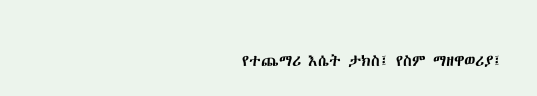የተጨማሪ እሴት ታክስ፤ የስም ማዘዋወሪያ፤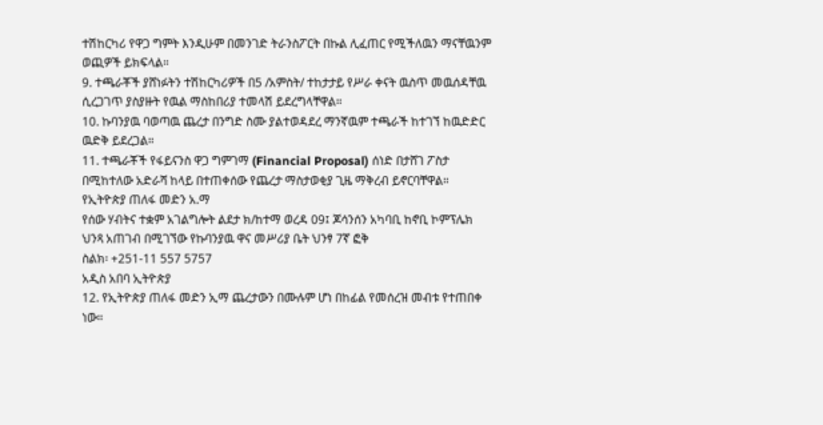ተሽከርካሪ የዋጋ ግምት እንዲሁም በመንገድ ትራንስፖርት በኩል ሊፈጠር የሚችለዉን ማናቸዉንም ወጪዎች ይክፍላል።
9. ተጫራቾች ያሸነፉትን ተሽከርካሪዎች በ5 /አምስት/ ተከታታይ የሥራ ቀናት ዉስጥ መዉሰዳቸዉ ሲረጋገጥ ያስያዙት የዉል ማስከበሪያ ተመላሽ ይደረግላቸዋል።
10. ኩባንያዉ ባወጣዉ ጨረታ በንግድ ስሙ ያልተወዳደረ ማንኛዉም ተጫራች ከተገኘ ከዉድድር ዉድቅ ይደረጋል።
11. ተጫራቾች የፋይናንስ ዋጋ ግምገማ (Financial Proposal) ሰነድ በታሸገ ፖስታ በሚከተለው አድራሻ ከላይ በተጠቀሰው የጨረታ ማስታወቂያ ጊዜ ማቅረብ ይኖርባቸዋል።
የኢትዮጵያ ጠለፋ መድን አ.ማ
የሰው ሃብትና ተቋም አገልግሎት ልደታ ክ/ከተማ ወረዳ 09፤ ጆሳንሰን አካባቢ ከኖቢ ኮምፕሌክ ህንጻ አጠገብ በሚገኘው የኩባንያዉ ዋና መሥሪያ ቤት ህንፃ 7ኛ ፎቅ
ስልክ፡ +251-11 557 5757
አዲስ አበባ ኢትዮጵያ
12. የኢትዮጵያ ጠለፋ መድን ኢማ ጨረታውን በሙሉም ሆነ በከፊል የመሰረዝ መብቱ የተጠበቀ ነው።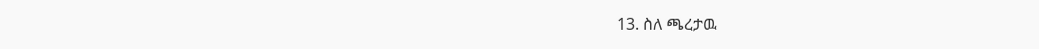13. ስለ ጫረታዉ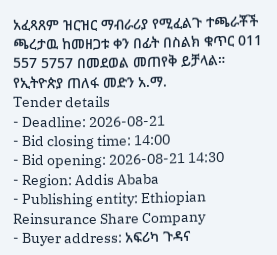አፈጻጸም ዝርዝር ማብራሪያ የሚፈልጉ ተጫራቾች ጫረታዉ ከመዘጋቱ ቀን በፊት በስልክ ቁጥር 011 557 5757 በመደወል መጠየቅ ይቻላል።
የኢትዮጵያ ጠለፋ መድን አ.ማ.
Tender details
- Deadline: 2026-08-21
- Bid closing time: 14:00
- Bid opening: 2026-08-21 14:30
- Region: Addis Ababa
- Publishing entity: Ethiopian Reinsurance Share Company
- Buyer address: አፍሪካ ጉዳና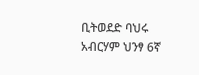ቢትወደድ ባህሩ አብርሃም ህንፃ 6ኛ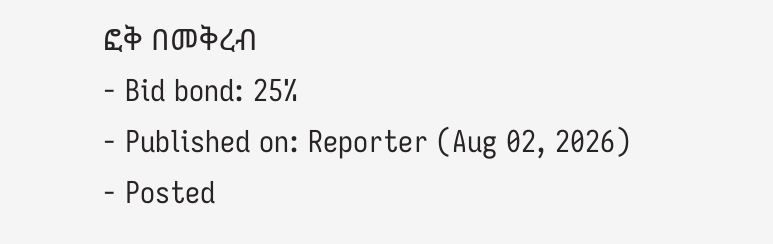ፎቅ በመቅረብ
- Bid bond: 25%
- Published on: Reporter (Aug 02, 2026)
- Posted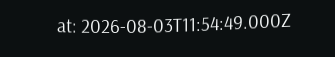at: 2026-08-03T11:54:49.000Z